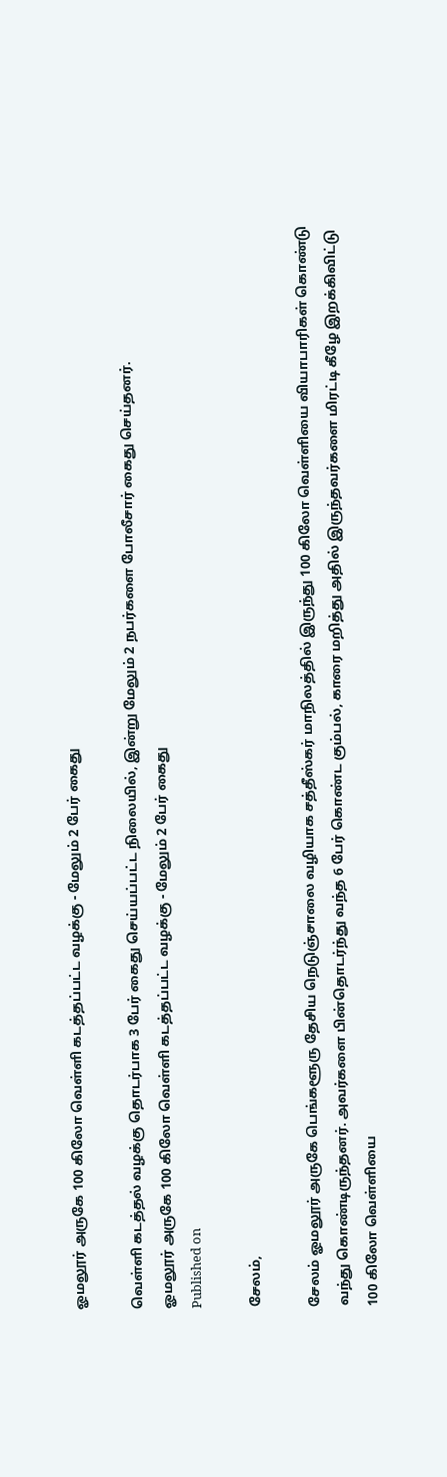ஓமலூர் அருகே 100 கிலோ வெள்ளி கடத்தப்பட்ட வழக்கு - மேலும் 2 பேர் கைது

வெள்ளி கடத்தல் வழக்கு தொடர்பாக 3 பேர் கைது செய்யப்பட்ட நிலையில், இன்று மேலும் 2 நபர்களை போலீசார் கைது செய்தனர்.
ஓமலூர் அருகே 100 கிலோ வெள்ளி கடத்தப்பட்ட வழக்கு - மேலும் 2 பேர் கைது
Published on

சேலம்,

சேலம் ஓமலூர் அருகே பெங்களூரு தேசிய நெடுஞ்சாலை வழியாக சத்தீஸ்கர் மாநிலத்தில் இருந்து 100 கிலோ வெள்ளியை வியாபாரிகள் கொண்டு வந்து கொண்டிருந்தனர். அவர்களை பின்தொடர்ந்து வந்த 6 பேர் கொண்ட கும்பல், காரை மறித்து அதில் இருந்தவர்களை மிரட்டி கீழே இறக்கிவிட்டு 100 கிலோ வெள்ளியை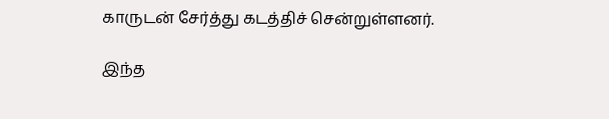காருடன் சேர்த்து கடத்திச் சென்றுள்ளனர்.

இந்த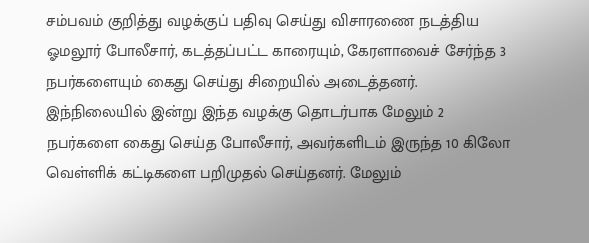சம்பவம் குறித்து வழக்குப் பதிவு செய்து விசாரணை நடத்திய ஓமலூர் போலீசார், கடத்தப்பட்ட காரையும், கேரளாவைச் சேர்ந்த 3 நபர்களையும் கைது செய்து சிறையில் அடைத்தனர். இந்நிலையில் இன்று இந்த வழக்கு தொடர்பாக மேலும் 2 நபர்களை கைது செய்த போலீசார், அவர்களிடம் இருந்த 10 கிலோ வெள்ளிக் கட்டிகளை பறிமுதல் செய்தனர். மேலும்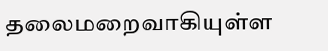தலைமறைவாகியுள்ள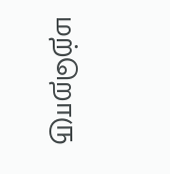மற்றொரு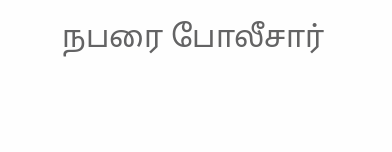நபரை போலீசார்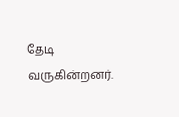தேடி வருகின்றனர்.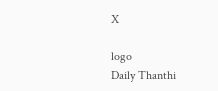X

logo
Daily Thanthi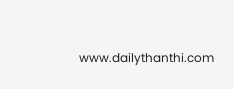www.dailythanthi.com